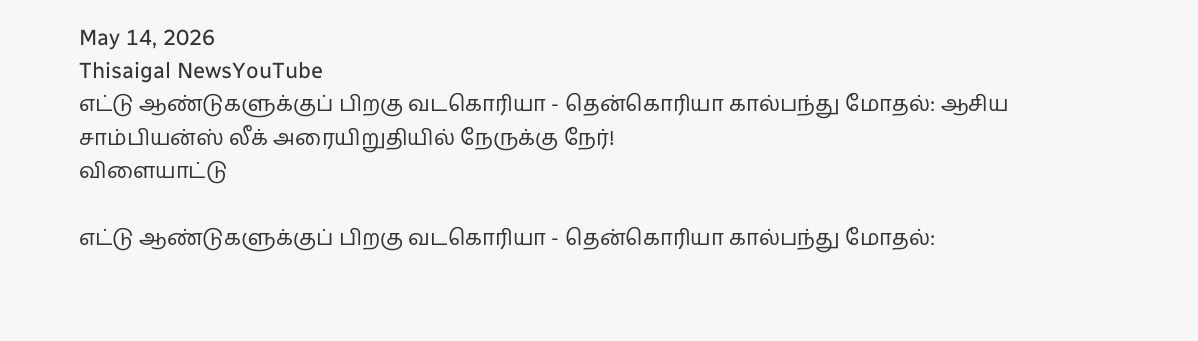May 14, 2026
Thisaigal NewsYouTube
எட்டு ஆண்டுகளுக்குப் பிறகு வடகொரியா - தென்கொரியா கால்பந்து மோதல்: ஆசிய சாம்பியன்ஸ் லீக் அரையிறுதியில் நேருக்கு நேர்!
விளையாட்டு

எட்டு ஆண்டுகளுக்குப் பிறகு வடகொரியா - தென்கொரியா கால்பந்து மோதல்: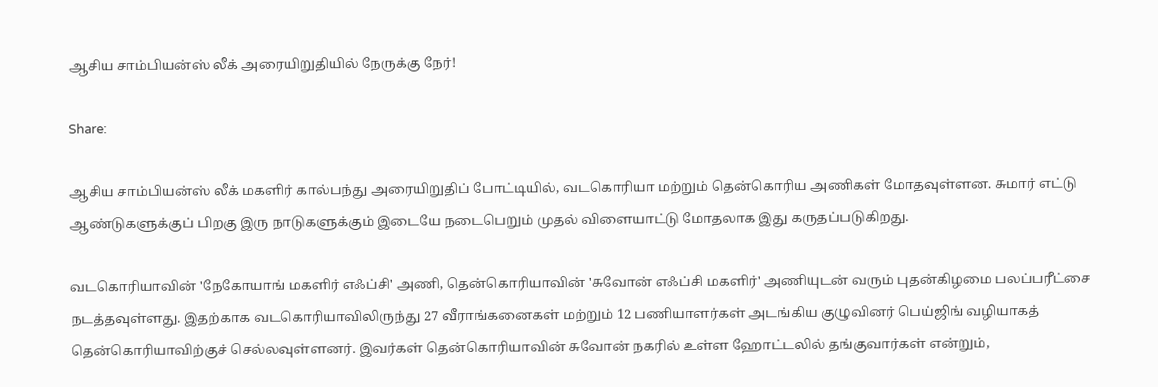ஆசிய சாம்பியன்ஸ் லீக் அரையிறுதியில் நேருக்கு நேர்!

Share:

ஆசிய சாம்பியன்ஸ் லீக் மகளிர் கால்பந்து அரையிறுதிப் போட்டியில், வடகொரியா மற்றும் தென்கொரிய அணிகள் மோதவுள்ளன. சுமார் எட்டு ஆண்டுகளுக்குப் பிறகு இரு நாடுகளுக்கும் இடையே நடைபெறும் முதல் விளையாட்டு மோதலாக இது கருதப்படுகிறது.

வடகொரியாவின் 'நேகோயாங் மகளிர் எஃப்சி' அணி, தென்கொரியாவின் 'சுவோன் எஃப்சி மகளிர்' அணியுடன் வரும் புதன்கிழமை பலப்பரீட்சை நடத்தவுள்ளது. இதற்காக வடகொரியாவிலிருந்து 27 வீராங்கனைகள் மற்றும் 12 பணியாளர்கள் அடங்கிய குழுவினர் பெய்ஜிங் வழியாகத் தென்கொரியாவிற்குச் செல்லவுள்ளனர். இவர்கள் தென்கொரியாவின் சுவோன் நகரில் உள்ள ஹோட்டலில் தங்குவார்கள் என்றும்,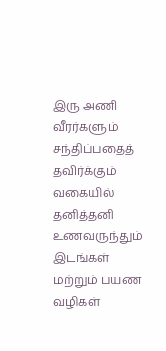இரு அணி வீரர்களும் சந்திப்பதைத் தவிர்க்கும் வகையில் தனித்தனி உணவருந்தும் இடங்கள் மற்றும் பயண வழிகள்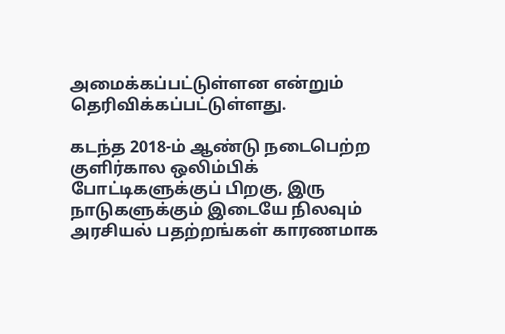அமைக்கப்பட்டுள்ளன என்றும் தெரிவிக்கப்பட்டுள்ளது.

கடந்த 2018-ம் ஆண்டு நடைபெற்ற குளிர்கால ஒலிம்பிக் போட்டிகளுக்குப் பிறகு, இரு நாடுகளுக்கும் இடையே நிலவும் அரசியல் பதற்றங்கள் காரணமாக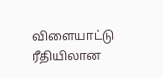விளையாட்டு ரீதியிலான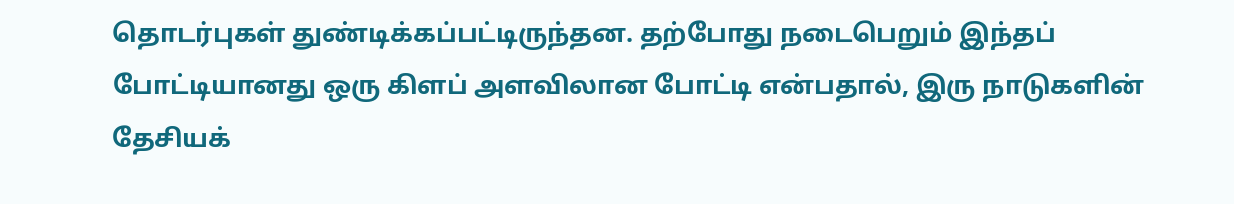தொடர்புகள் துண்டிக்கப்பட்டிருந்தன. தற்போது நடைபெறும் இந்தப் போட்டியானது ஒரு கிளப் அளவிலான போட்டி என்பதால், இரு நாடுகளின் தேசியக்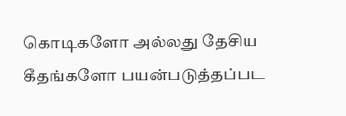கொடிகளோ அல்லது தேசிய கீதங்களோ பயன்படுத்தப்பட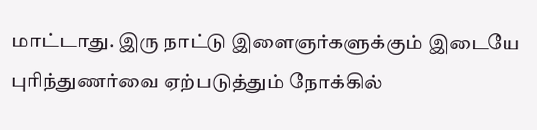மாட்டாது. இரு நாட்டு இளைஞர்களுக்கும் இடையே புரிந்துணர்வை ஏற்படுத்தும் நோக்கில்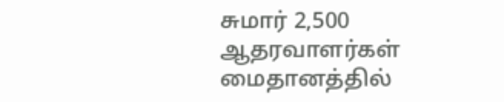சுமார் 2,500 ஆதரவாளர்கள் மைதானத்தில்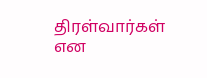திரள்வார்கள் என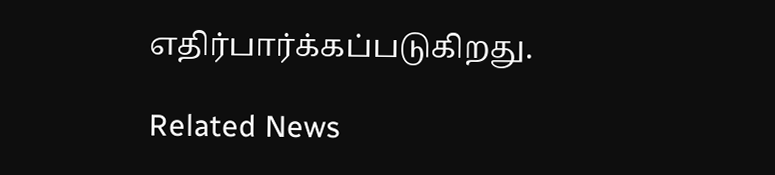எதிர்பார்க்கப்படுகிறது.

Related News